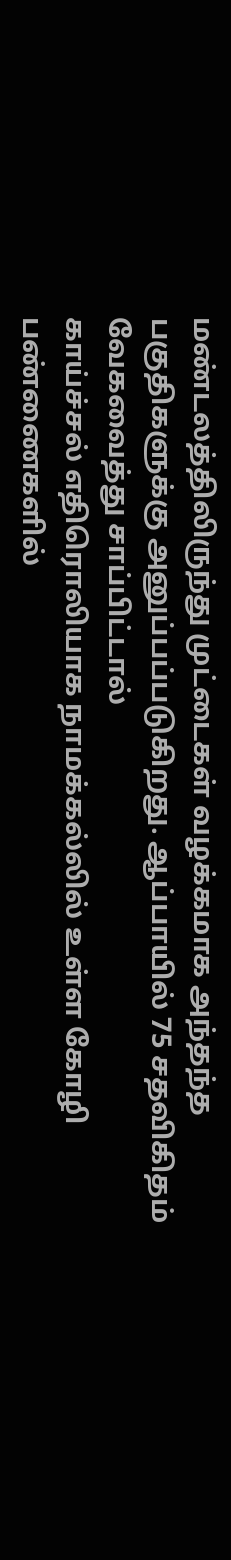மண்டலத்திலிருந்து முட்டைகள் வழக்கமாக அந்தந்த பகுதிகளுக்கு அனுப்பப்படுகிறது. ஆப்பாயில் 75 சதவிகிதம் வேகவைத்து சாப்பிட்டால்
காய்ச்சல் எதிரொலியாக நாமக்கல்லில் உள்ள கோழி பண்ணைகளில்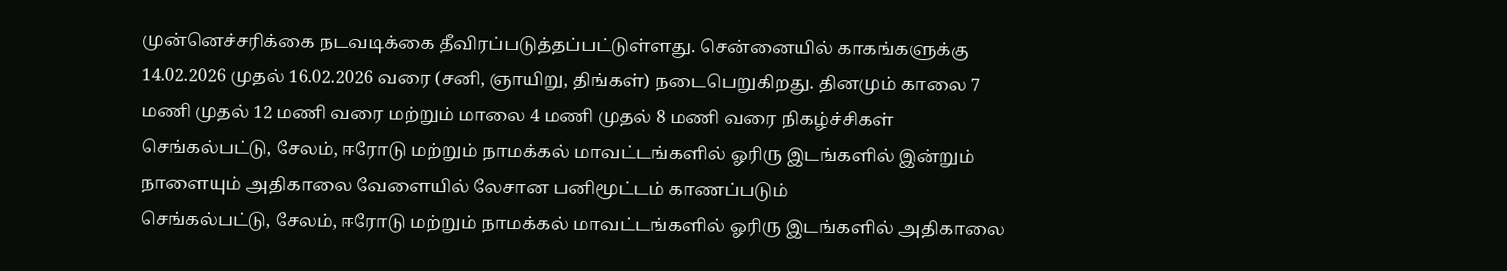முன்னெச்சரிக்கை நடவடிக்கை தீவிரப்படுத்தப்பட்டுள்ளது. சென்னையில் காகங்களுக்கு
14.02.2026 முதல் 16.02.2026 வரை (சனி, ஞாயிறு, திங்கள்) நடைபெறுகிறது. தினமும் காலை 7 மணி முதல் 12 மணி வரை மற்றும் மாலை 4 மணி முதல் 8 மணி வரை நிகழ்ச்சிகள்
செங்கல்பட்டு, சேலம், ஈரோடு மற்றும் நாமக்கல் மாவட்டங்களில் ஓரிரு இடங்களில் இன்றும் நாளையும் அதிகாலை வேளையில் லேசான பனிமூட்டம் காணப்படும்
செங்கல்பட்டு, சேலம், ஈரோடு மற்றும் நாமக்கல் மாவட்டங்களில் ஓரிரு இடங்களில் அதிகாலை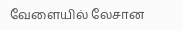வேளையில் லேசான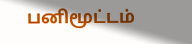பனிமூட்டம்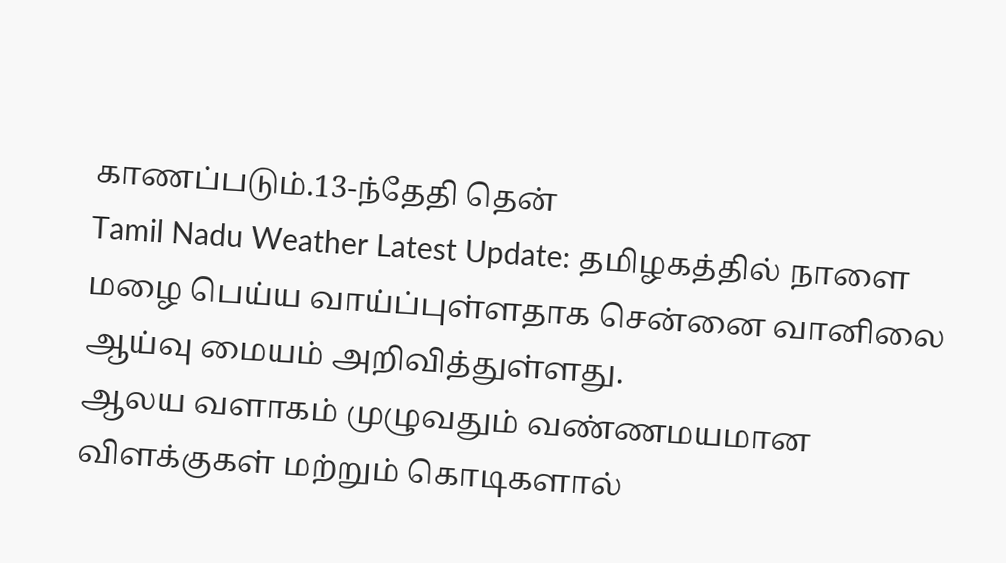காணப்படும்.13-ந்தேதி தென்
Tamil Nadu Weather Latest Update: தமிழகத்தில் நாளை மழை பெய்ய வாய்ப்புள்ளதாக சென்னை வானிலை ஆய்வு மையம் அறிவித்துள்ளது.
ஆலய வளாகம் முழுவதும் வண்ணமயமான விளக்குகள் மற்றும் கொடிகளால்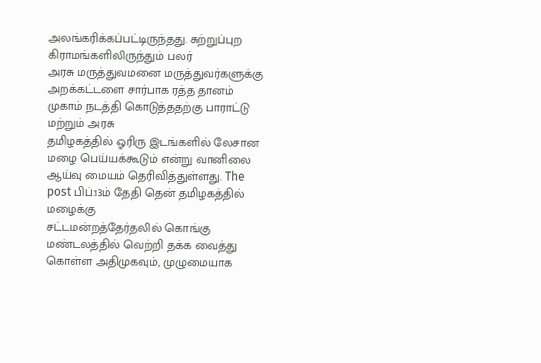அலங்கரிக்கப்பட்டிருந்தது. சுற்றுப்புற கிராமங்களிலிருந்தும் பலர்
அரசு மருத்துவமனை மருத்துவர்களுக்கு அறக்கட்டளை சார்பாக ரத்த தானம் முகாம் நடத்தி கொடுத்ததற்கு பாராட்டு மற்றும் அரசு
தமிழகத்தில் ஓரிரு இடங்களில் லேசான மழை பெய்யக்கூடும் என்று வானிலை ஆய்வு மையம் தெரிவித்துள்ளது. The post பிப்.13ம் தேதி தென் தமிழகத்தில் மழைக்கு
சட்டமன்றத்தேர்தலில் கொங்கு மண்டலத்தில் வெற்றி தக்க வைத்து கொள்ள அதிமுகவும், முழுமையாக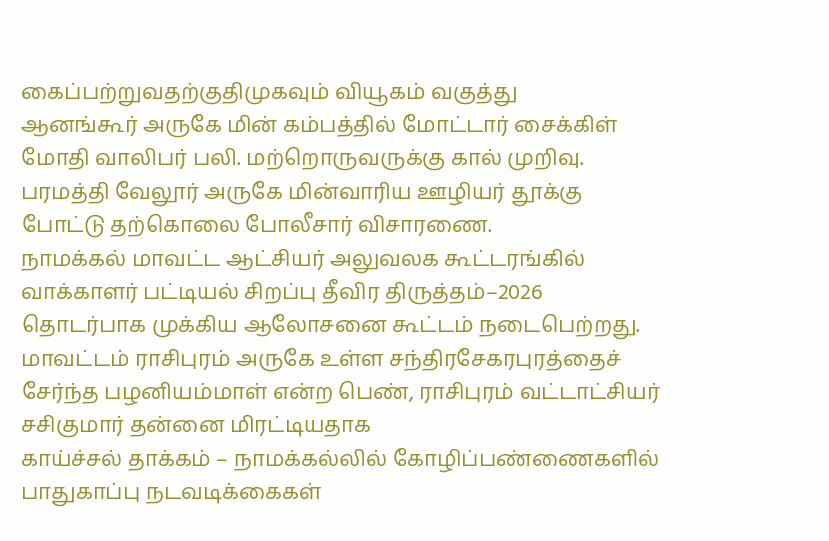கைப்பற்றுவதற்குதிமுகவும் வியூகம் வகுத்து
ஆனங்கூர் அருகே மின் கம்பத்தில் மோட்டார் சைக்கிள் மோதி வாலிபர் பலி. மற்றொருவருக்கு கால் முறிவு.
பரமத்தி வேலூர் அருகே மின்வாரிய ஊழியர் தூக்கு போட்டு தற்கொலை போலீசார் விசாரணை.
நாமக்கல் மாவட்ட ஆட்சியர் அலுவலக கூட்டரங்கில் வாக்காளர் பட்டியல் சிறப்பு தீவிர திருத்தம்–2026 தொடர்பாக முக்கிய ஆலோசனை கூட்டம் நடைபெற்றது.
மாவட்டம் ராசிபுரம் அருகே உள்ள சந்திரசேகரபுரத்தைச் சேர்ந்த பழனியம்மாள் என்ற பெண், ராசிபுரம் வட்டாட்சியர் சசிகுமார் தன்னை மிரட்டியதாக
காய்ச்சல் தாக்கம் – நாமக்கல்லில் கோழிப்பண்ணைகளில் பாதுகாப்பு நடவடிக்கைகள்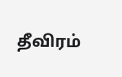தீவிரம்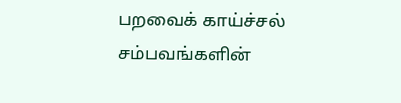பறவைக் காய்ச்சல் சம்பவங்களின்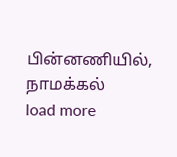பின்னணியில், நாமக்கல்
load more